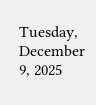Tuesday, December 9, 2025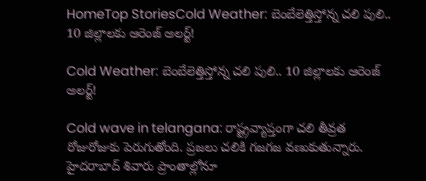HomeTop StoriesCold Weather: బెంబేలెత్తిస్తోన్న చలి పులి.. 10 జిల్లాలకు ఆరెంజ్ అలర్ట్!

Cold Weather: బెంబేలెత్తిస్తోన్న చలి పులి.. 10 జిల్లాలకు ఆరెంజ్ అలర్ట్!

Cold wave in telangana: రాష్ట్రవ్యాప్తంగా చలి తీవ్రత రోజురోజుకు పెరుగుతోంది. ప్రజలు చలికి గజగజ వణుకుతున్నారు. హైదరాబాద్‌ శివారు ప్రాంతాల్లోనూ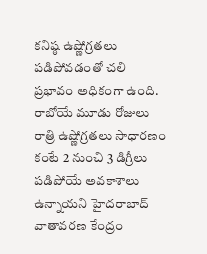కనిష్ఠ ఉష్ణోగ్రతలు పడిపోవడంతో చలి ప్రభావం అధికంగా ఉంది. రాబోయే మూడు రోజులు రాత్రి ఉష్ణోగ్రతలు సాధారణం కంటే 2 నుంచి 3 డిగ్రీలు పడిపోయే అవకాశాలు ఉన్నాయని హైదరాబాద్ వాతావరణ కేంద్రం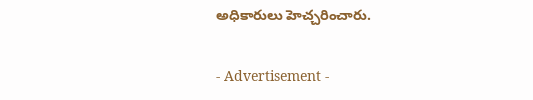అధికారులు హెచ్చరించారు.

- Advertisement -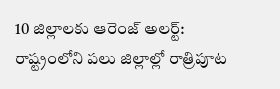10 జిల్లాలకు ఆరెంజ్ అలర్ట్: రాష్ట్రంలోని పలు జిల్లాల్లో రాత్రిపూట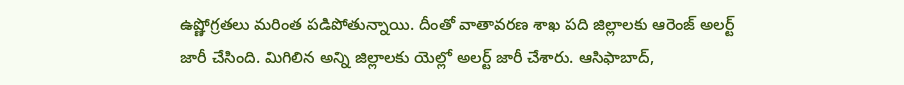ఉష్ణోగ్రతలు మరింత పడిపోతున్నాయి. దీంతో వాతావరణ శాఖ పది జిల్లాలకు ఆరెంజ్ అలర్ట్ జారీ చేసింది. మిగిలిన అన్ని జిల్లాలకు యెల్లో అలర్ట్‌ జారీ చేశారు. ఆసిఫాబాద్‌,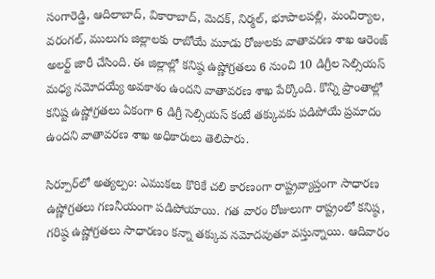సంగారెడ్డి, ఆదిలాబాద్‌, వికారాబాద్‌, మెదక్‌, నిర్మల్‌, భూపాలపల్లి, మంచిర్యాల, వరంగల్‌, ములుగు జిల్లాలకు రాబోయే మూడు రోజులకు వాతావరణ శాఖ ఆరెంజ్‌ అలర్ట్‌ జారీ చేసింది. ఈ జిల్లాల్లో కనిష్ఠ ఉష్ణోగ్రతలు 6 నుంచి 10 డిగ్రీల సెల్సియస్ మధ్య నమోదయ్యే అవకాశం ఉందని వాతావరణ శాఖ పేర్కొంది. కొన్ని ప్రాంతాల్లో కనిష్ట ఉష్ణోగ్రతలు ఏకంగా 6 డిగ్రీ సెల్సియస్ కంటే తక్కువకు పడిపోయే ప్రమాదం ఉందని వాతావరణ శాఖ అధికారులు తెలిపారు.

సిర్పూర్‌లో అత్యల్పం: ఎముకలు కొరికే చలి కారణంగా రాష్ట్రవ్యాప్తంగా సాధారణ ఉష్ణోగ్రతలు గణనీయంగా పడిపోయాయి. గత వారం రోజులుగా రాష్ట్రంలో కనిష్ఠ, గరిష్ఠ ఉష్ణోగ్రతలు సాధారణం కన్నా తక్కువ నమోదవుతూ వస్తున్నాయి. ఆదివారం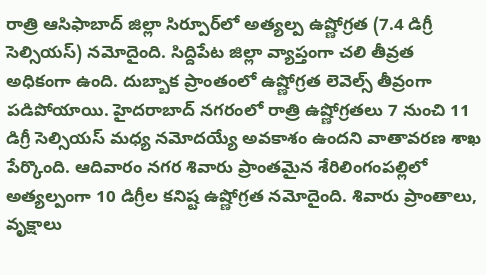రాత్రి ఆసిఫాబాద్‌ జిల్లా సిర్పూర్‌లో అత్యల్ప ఉష్ణోగ్రత (7.4 డిగ్రీ సెల్సియస్) నమోదైంది. సిద్దిపేట జిల్లా వ్యాప్తంగా చలి తీవ్రత అధికంగా ఉంది. దుబ్బాక ప్రాంతంలో ఉష్ణోగ్రత లెవెల్స్ తీవ్రంగా పడిపోయాయి. హైదరాబాద్‌ నగరంలో రాత్రి ఉష్ణోగ్రతలు 7 నుంచి 11 డిగ్రీ సెల్సియస్ మధ్య నమోదయ్యే అవకాశం ఉందని వాతావరణ శాఖ పేర్కొంది. ఆదివారం నగర శివారు ప్రాంతమైన శేరిలింగంపల్లిలో అత్యల్పంగా 10 డిగ్రీల కనిష్ట ఉష్ణోగ్రత నమోదైంది. శివారు ప్రాంతాలు, వృక్షాలు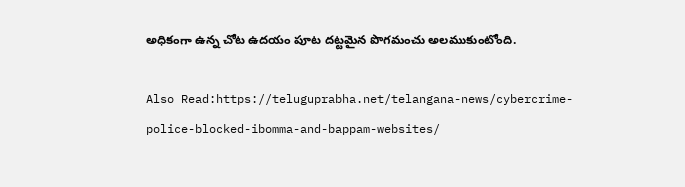అధికంగా ఉన్న చోట ఉదయం పూట దట్టమైన పొగమంచు అలముకుంటోంది.

Also Read:https://teluguprabha.net/telangana-news/cybercrime-police-blocked-ibomma-and-bappam-websites/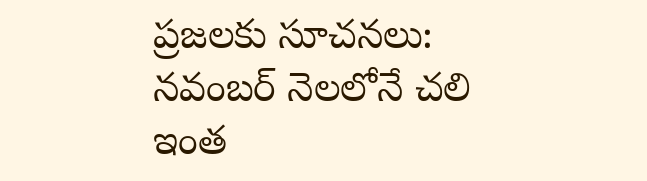ప్రజలకు సూచనలు: నవంబర్ నెలలోనే చలి ఇంత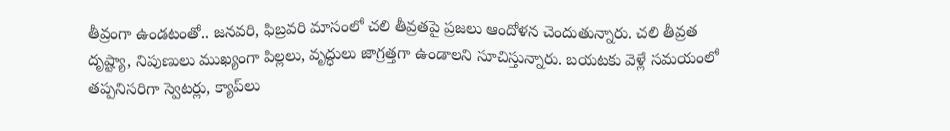తీవ్రంగా ఉండటంతో.. జనవరి, ఫిబ్రవరి మాసంలో చలి తీవ్రతపై ప్రజలు ఆందోళన చెందుతున్నారు. చలి తీవ్రత దృష్ట్యా, నిపుణులు ముఖ్యంగా పిల్లలు, వృద్ధులు జాగ్రత్తగా ఉండాలని సూచిస్తున్నారు. బయటకు వెళ్లే సమయంలో తప్పనిసరిగా స్వెటర్లు, క్యాప్‌లు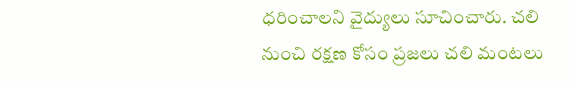ధరించాలని వైద్యులు సూచించారు. చలి నుంచి రక్షణ కోసం ప్రజలు చలి మంటలు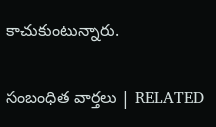కాచుకుంటున్నారు.

సంబంధిత వార్తలు | RELATED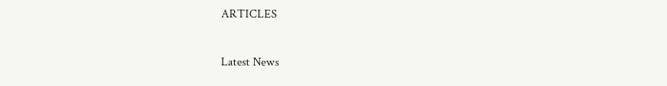ARTICLES

Latest News